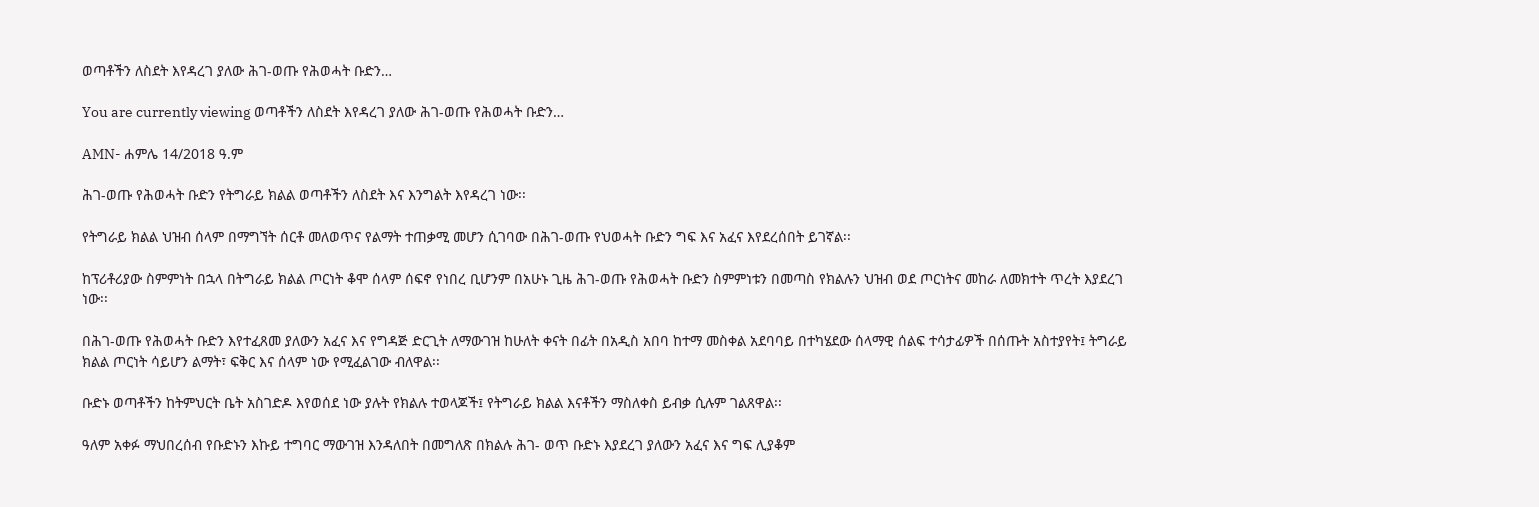ወጣቶችን ለስደት እየዳረገ ያለው ሕገ-ወጡ የሕወሓት ቡድን…

You are currently viewing ወጣቶችን ለስደት እየዳረገ ያለው ሕገ-ወጡ የሕወሓት ቡድን…

AMN- ሐምሌ 14/2018 ዓ.ም

ሕገ-ወጡ የሕወሓት ቡድን የትግራይ ክልል ወጣቶችን ለስደት እና እንግልት እየዳረገ ነው፡፡

የትግራይ ክልል ህዝብ ሰላም በማግኘት ሰርቶ መለወጥና የልማት ተጠቃሚ መሆን ሲገባው በሕገ-ወጡ የህወሓት ቡድን ግፍ እና አፈና እየደረሰበት ይገኛል፡፡

ከፕሪቶሪያው ስምምነት በኋላ በትግራይ ክልል ጦርነት ቆሞ ሰላም ሰፍኖ የነበረ ቢሆንም በአሁኑ ጊዜ ሕገ-ወጡ የሕወሓት ቡድን ስምምነቱን በመጣስ የክልሉን ህዝብ ወደ ጦርነትና መከራ ለመክተት ጥረት እያደረገ ነው፡፡

በሕገ-ወጡ የሕወሓት ቡድን እየተፈጸመ ያለውን አፈና እና የግዳጅ ድርጊት ለማውገዝ ከሁለት ቀናት በፊት በአዲስ አበባ ከተማ መስቀል አደባባይ በተካሄደው ሰላማዊ ሰልፍ ተሳታፊዎች በሰጡት አስተያየት፤ ትግራይ ክልል ጦርነት ሳይሆን ልማት፣ ፍቅር እና ሰላም ነው የሚፈልገው ብለዋል፡፡

ቡድኑ ወጣቶችን ከትምህርት ቤት አስገድዶ እየወሰደ ነው ያሉት የክልሉ ተወላጆች፤ የትግራይ ክልል እናቶችን ማስለቀስ ይብቃ ሲሉም ገልጸዋል፡፡

ዓለም አቀፉ ማህበረሰብ የቡድኑን እኩይ ተግባር ማውገዝ እንዳለበት በመግለጽ በክልሉ ሕገ- ወጥ ቡድኑ እያደረገ ያለውን አፈና እና ግፍ ሊያቆም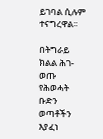ይገባል ሲሉም ተናግረዋል፡፡

በትግራይ ክልል ሕገ-ወጡ የሕወሓት ቡድን ወጣቶችን እያፈነ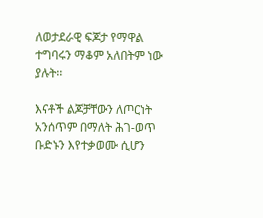ለወታደራዊ ፍጆታ የማዋል ተግባሩን ማቆም አለበትም ነው ያሉት፡፡

እናቶች ልጆቻቸውን ለጦርነት አንሰጥም በማለት ሕገ-ወጥ ቡድኑን እየተቃወሙ ሲሆን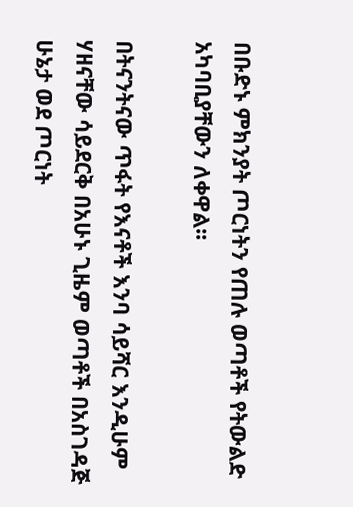በቡድኑ ምክንያት ጦርነትን የጠሉ ወጣቶች የትውልድ አካባቢያቸውን ለቀዋል፡፡

በትናንትናው ጥፋት የእናቶች እንባ ሳይሻር እንዲሁም ሃዘናቸው ሳይደርቅ በአሁኑ ጊዜም ወጣቶች በአስገዳጅ ሁኔታ ወደ ጦርነት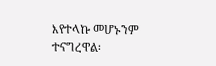እየተላኩ መሆኑንም ተናግረዋል፡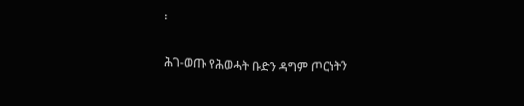፡

ሕገ-ወጡ የሕወሓት ቡድን ዳግም ጦርነትን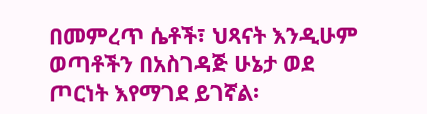በመምረጥ ሴቶች፣ ህጻናት እንዲሁም ወጣቶችን በአስገዳጅ ሁኔታ ወደ ጦርነት እየማገደ ይገኛል፡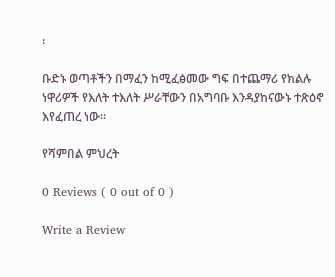፡

ቡድኑ ወጣቶችን በማፈን ከሚፈፅመው ግፍ በተጨማሪ የክልሉ ነዋሪዎች የእለት ተእለት ሥራቸውን በአግባቡ እንዳያከናውኑ ተጽዕኖ እየፈጠረ ነው፡፡

የሻምበል ምህረት

0 Reviews ( 0 out of 0 )

Write a Review